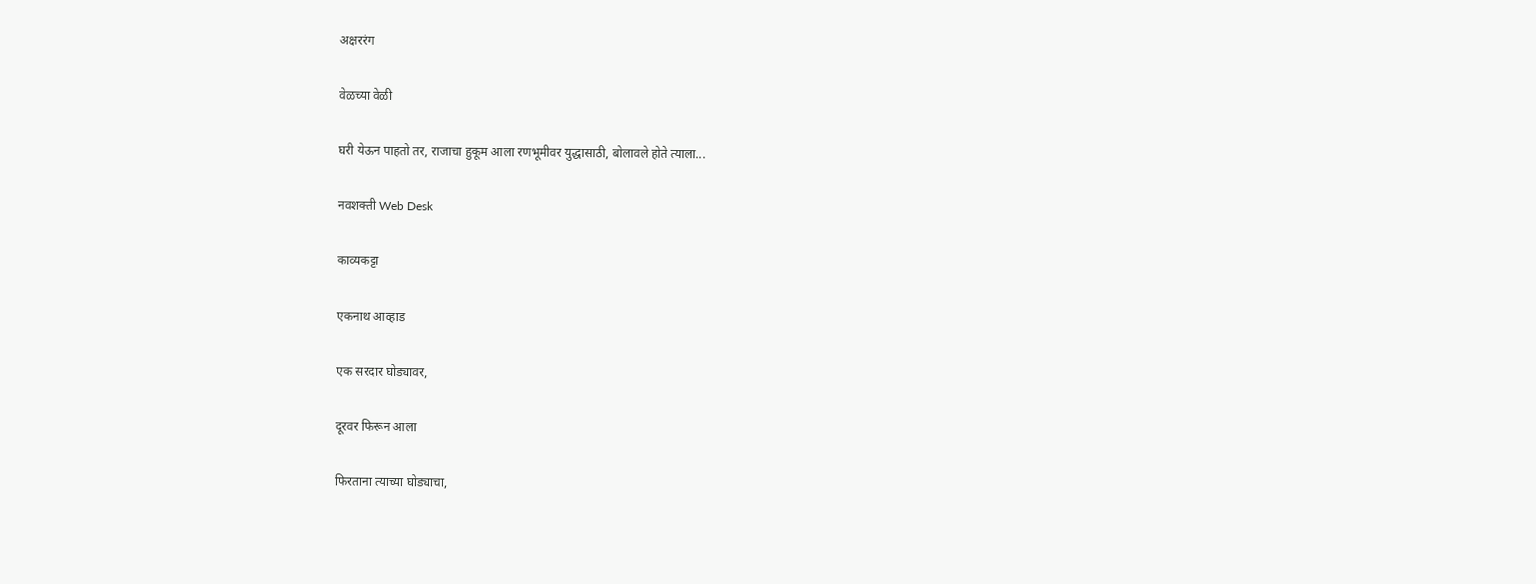अक्षररंग

वेळच्या वेळी

घरी येऊन पाहतो तर, राजाचा हुकूम आला रणभूमीवर युद्धासाठी, बोलावले होते त्याला...

नवशक्ती Web Desk

काव्यकट्टा

एकनाथ आव्हाड

एक सरदार घोड्यावर,

दूरवर फिरून आला

फिरताना त्याच्या घोड्याचा,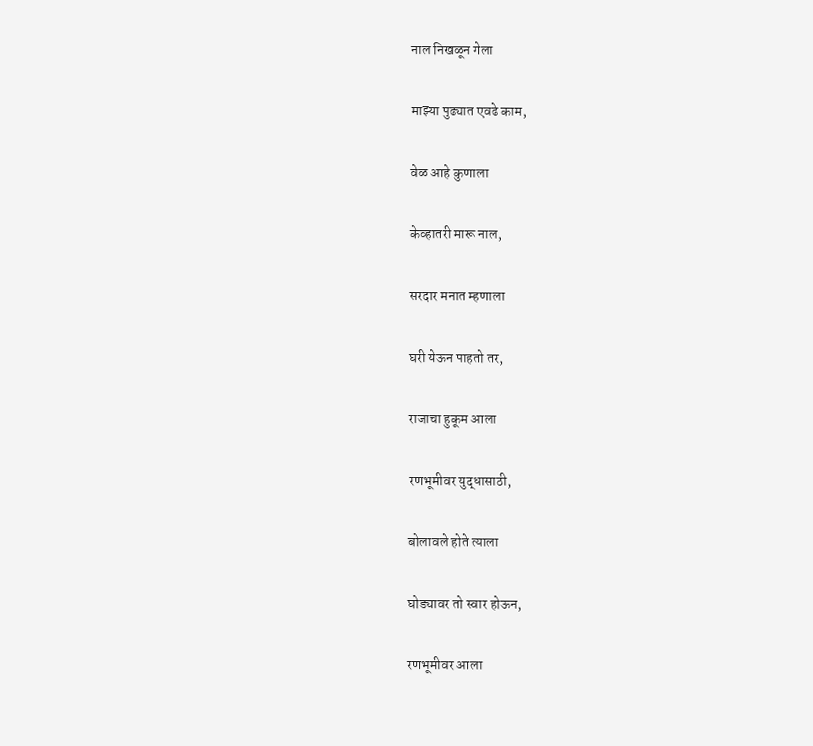नाल निखळून गेला

माझ्या पुढ्यात एवढे काम,

वेळ आहे कुणाला

केव्हातरी मारू नाल,

सरदार मनात म्हणाला

घरी येऊन पाहतो तर,

राजाचा हुकूम आला

रणभूमीवर युद्धासाठी,

बोलावले होते त्याला

घोड्यावर तो स्वार होऊन,

रणभूमीवर आला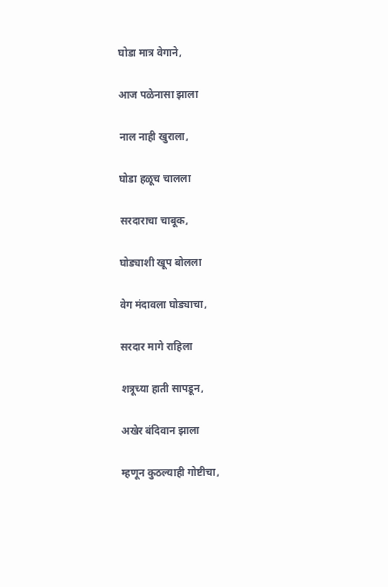घोडा मात्र वेगाने,

आज पळेनासा झाला

नाल नाही खुराला,

घोडा हळूच चालला

सरदाराचा चाबूक,

घोड्याशी खूप बोलला

वेग मंदावला घोड्याचा,

सरदार मागे राहिला

शत्रूच्या हाती सापडून,

अखेर बंदिवान झाला

म्हणून कुठल्याही गोष्टीचा,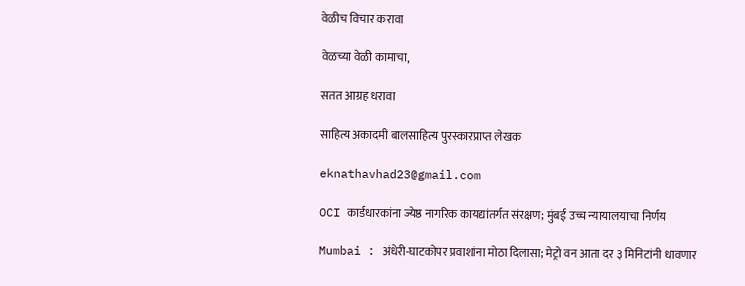वेळीच विचार करावा

वेळच्या वेळी कामाचा,

सतत आग्रह धरावा

साहित्य अकादमी बालसाहित्य पुरस्कारप्राप्त लेखक

eknathavhad23@gmail.com

OCI कार्डधारकांना ज्येष्ठ नागरिक कायद्यांतर्गत संरक्षण; मुंबई उच्च न्यायालयाचा निर्णय

Mumbai : अंधेरी-घाटकोपर प्रवाशांना मोठा दिलासा; मेट्रो वन आता दर ३ मिनिटांनी धावणार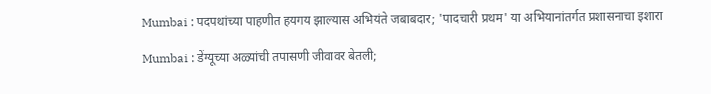Mumbai : पदपथांच्या पाहणीत हयगय झाल्यास अभियंते जबाबदार; 'पादचारी प्रथम' या अभियानांतर्गत प्रशासनाचा इशारा

Mumbai : डेंग्यूच्या अळ्यांची तपासणी जीवावर बेतली;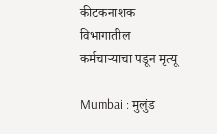कीटकनाशक विभागातील कर्मचाऱ्याचा पडून मृत्यू

Mumbai : मुलुंड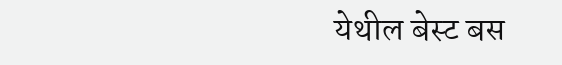येथील बेस्ट बस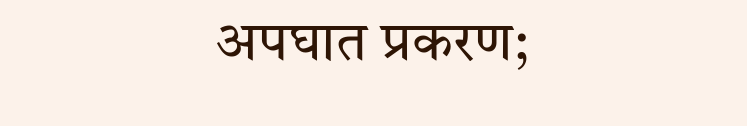अपघात प्रकरण;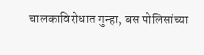चालकाविरोधात गुन्हा, बस पोलिसांच्या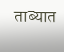ताब्यात